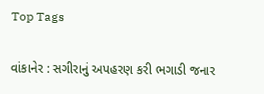Top Tags

વાંકાનેર : સગીરાનું અપહરણ કરી ભગાડી જનાર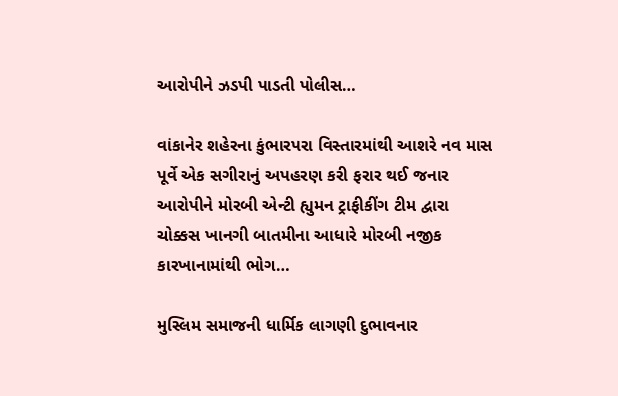આરોપીને ઝડપી પાડતી પોલીસ…

વાંકાનેર શહેરના કુંભારપરા વિસ્તારમાંથી આશરે નવ માસ પૂર્વે એક સગીરાનું અપહરણ કરી ફરાર થઈ જનાર આરોપીને મોરબી એન્ટી હ્યુમન ટ્રાફીકીંગ ટીમ દ્વારા ચોક્કસ ખાનગી બાતમીના આધારે મોરબી નજીક કારખાનામાંથી ભોગ…

મુસ્લિમ સમાજની ધાર્મિક લાગણી દુભાવનાર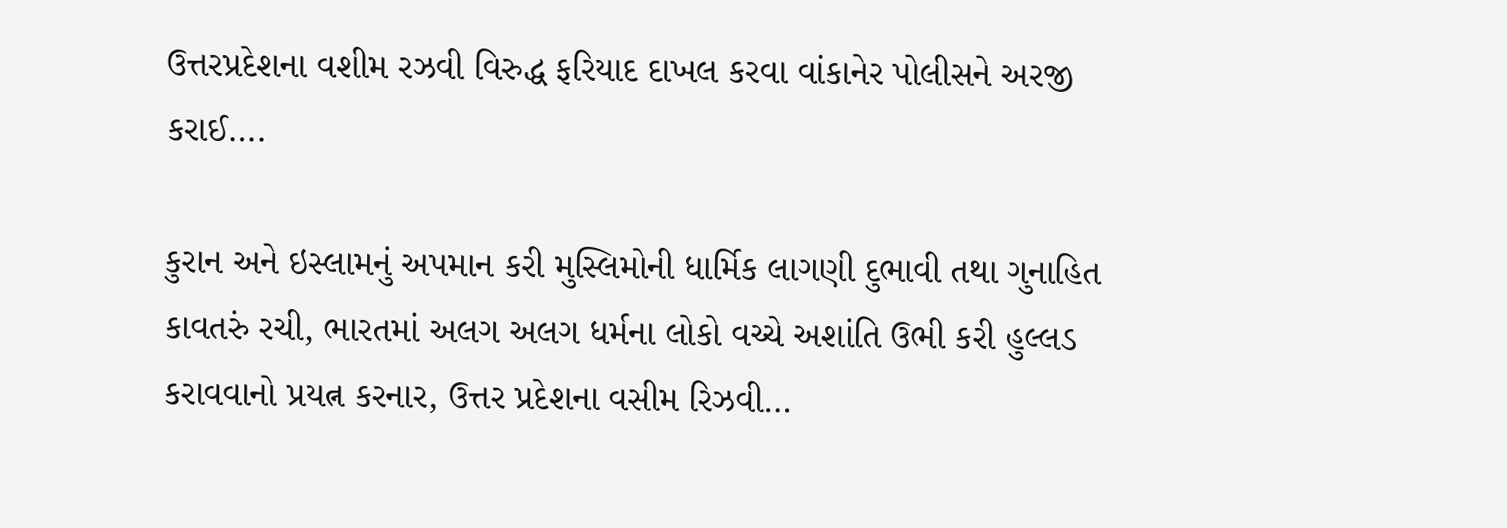ઉત્તરપ્રદેશના વશીમ રઝવી વિરુદ્ધ ફરિયાદ દાખલ કરવા વાંકાનેર પોલીસને અરજી કરાઈ….

કુરાન અને ઇસ્લામનું અપમાન કરી મુસ્લિમોની ધાર્મિક લાગણી દુભાવી તથા ગુનાહિત કાવતરું રચી, ભારતમાં અલગ અલગ ધર્મના લોકો વચ્ચે અશાંતિ ઉભી કરી હુલ્લડ કરાવવાનો પ્રયત્ન કરનાર, ઉત્તર પ્રદેશના વસીમ રિઝવી…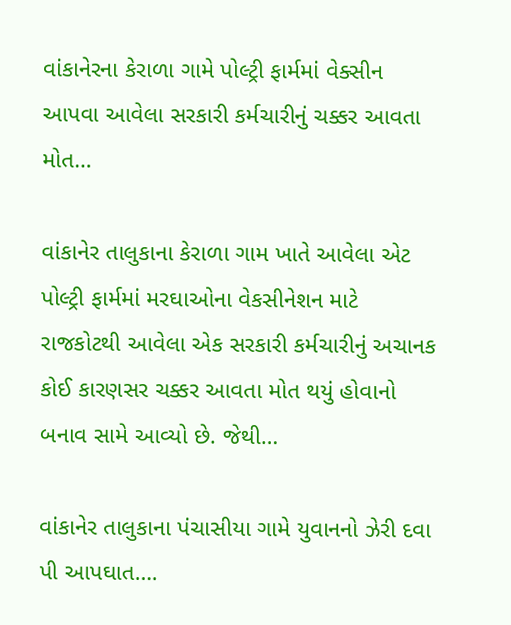વાંકાનેરના કેરાળા ગામે પોલ્ટ્રી ફાર્મમાં વેક્સીન આપવા આવેલા સરકારી કર્મચારીનું ચક્કર આવતા મોત…

વાંકાનેર તાલુકાના કેરાળા ગામ ખાતે આવેલા એટ પોલ્ટ્રી ફાર્મમાં મરઘાઓના વેકસીનેશન માટે રાજકોટથી આવેલા એક સરકારી કર્મચારીનું અચાનક કોઈ કારણસર ચક્કર આવતા મોત થયું હોવાનો બનાવ સામે આવ્યો છે. જેથી…

વાંકાનેર તાલુકાના પંચાસીયા ગામે યુવાનનો ઝેરી દવા પી આપઘાત….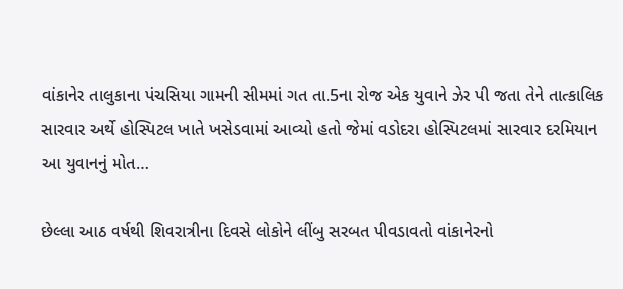વાંકાનેર તાલુકાના પંચસિયા ગામની સીમમાં ગત તા.5ના રોજ એક યુવાને ઝેર પી જતા તેને તાત્કાલિક સારવાર અર્થે હોસ્પિટલ ખાતે ખસેડવામાં આવ્યો હતો જેમાં વડોદરા હોસ્પિટલમાં સારવાર દરમિયાન આ યુવાનનું મોત…

છેલ્લા આઠ વર્ષથી શિવરાત્રીના દિવસે લોકોને લીંબુ સરબત પીવડાવતો વાંકાનેરનો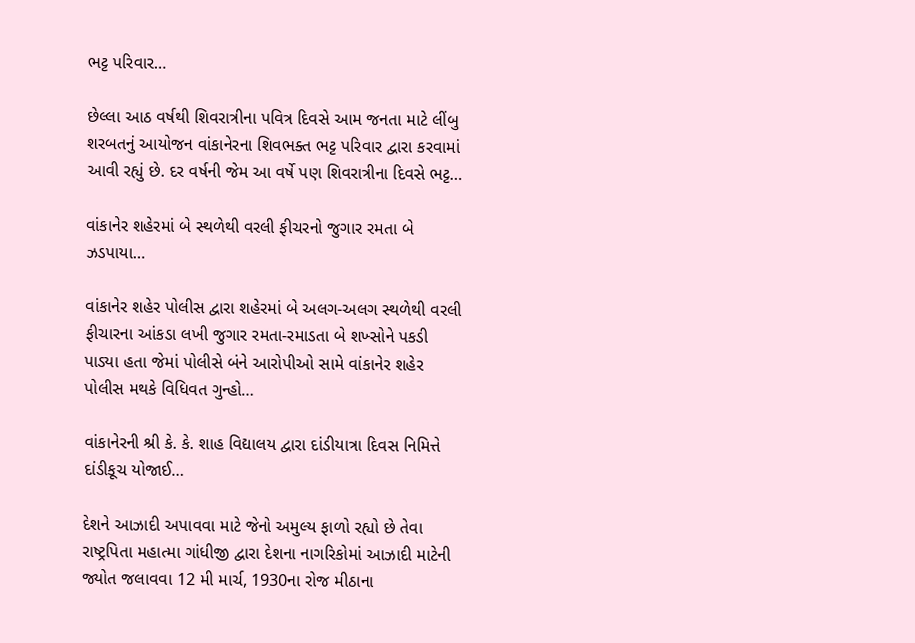ભટ્ટ પરિવાર…

છેલ્લા આઠ વર્ષથી શિવરાત્રીના પવિત્ર દિવસે આમ જનતા માટે લીંબુ શરબતનું આયોજન વાંકાનેરના શિવભક્ત ભટ્ટ પરિવાર દ્વારા કરવામાં આવી રહ્યું છે. દર વર્ષની જેમ આ વર્ષે પણ શિવરાત્રીના દિવસે ભટ્ટ…

વાંકાનેર શહેરમાં બે સ્થળેથી વરલી ફીચરનો જુગાર રમતા બે ઝડપાયા…

વાંકાનેર શહેર પોલીસ દ્વારા શહેરમાં બે અલગ-અલગ સ્થળેથી વરલી ફીચારના આંકડા લખી જુગાર રમતા-રમાડતા બે શખ્સોને પકડી પાડ્યા હતા જેમાં પોલીસે બંને આરોપીઓ સામે વાંકાનેર શહેર પોલીસ મથકે વિધિવત ગુન્હો…

વાંકાનેરની શ્રી કે. કે. શાહ વિદ્યાલય દ્વારા દાંડીયાત્રા દિવસ નિમિત્તે દાંડીકૂચ યોજાઈ…

દેશને આઝાદી અપાવવા માટે જેનો અમુલ્ય ફાળો રહ્યો છે તેવા રાષ્ટ્રપિતા મહાત્મા ગાંધીજી દ્વારા દેશના નાગરિકોમાં આઝાદી માટેની જ્યોત જલાવવા 12 મી માર્ચ, 1930ના રોજ મીઠાના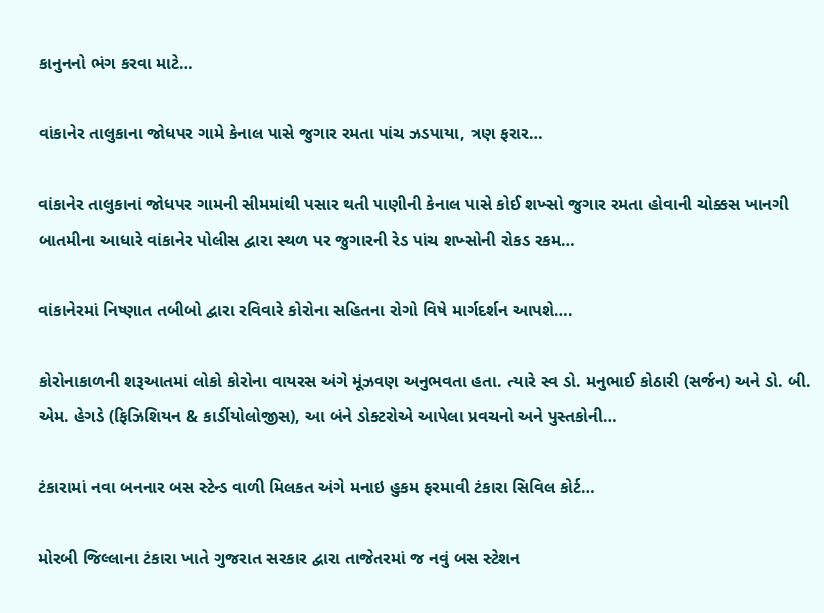કાનુનનો ભંગ કરવા માટે…

વાંકાનેર તાલુકાના જોધપર ગામે કેનાલ પાસે જુગાર રમતા પાંચ ઝડપાયા, ત્રણ ફરાર…

વાંકાનેર તાલુકાનાં જોધપર ગામની સીમમાંથી પસાર થતી પાણીની કેનાલ પાસે કોઈ શખ્સો જુગાર રમતા હોવાની ચોક્કસ ખાનગી બાતમીના આધારે વાંકાનેર પોલીસ દ્વારા સ્થળ પર જુગારની રેડ પાંચ શખ્સોની રોકડ રકમ…

વાંકાનેરમાં નિષ્ણાત તબીબો દ્વારા રવિવારે કોરોના સહિતના રોગો વિષે માર્ગદર્શન આપશે….

કોરોનાકાળની શરૂઆતમાં લોકો કોરોના વાયરસ અંગે મૂંઝવણ અનુભવતા હતા. ત્યારે સ્વ ડો. મનુભાઈ કોઠારી (સર્જન) અને ડો. બી. એમ. હેગડે (ફિઝિશિયન & કાર્ડીયોલોજીસ), આ બંને ડોક્ટરોએ આપેલા પ્રવચનો અને પુસ્તકોની…

ટંકારામાં નવા બનનાર બસ સ્ટેન્ડ વાળી મિલકત અંગે મનાઇ હુકમ ફરમાવી ટંકારા સિવિલ કોર્ટ…

મોરબી જિલ્લાના ટંકારા ખાતે ગુજરાત સરકાર દ્વારા તાજેતરમાં જ નવું બસ સ્ટેશન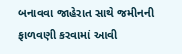બનાવવા જાહેરાત સાથે જમીનની ફાળવણી કરવામાં આવી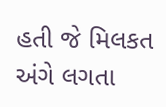હતી જે મિલકત અંગે લગતા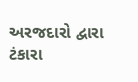અરજદારો દ્વારા ટંકારા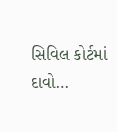સિવિલ કોર્ટમાં દાવો…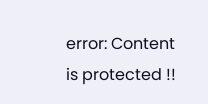error: Content is protected !!